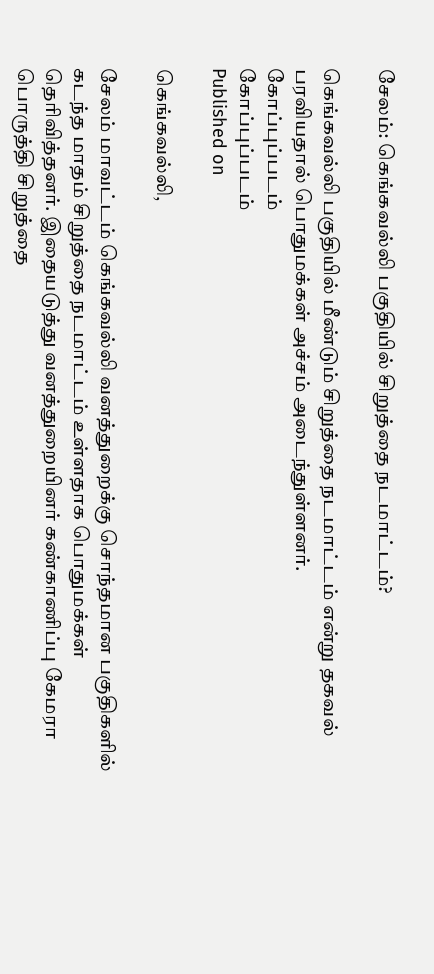சேலம்: கெங்கவல்லி பகுதியில் சிறுத்தை நடமாட்டம்?

கெங்கவல்லி பகுதியில் மீண்டும் சிறுத்தை நடமாட்டம் என்று தகவல் பரவியதால் பொதுமக்கள் அச்சம் அடைந்துள்ளனர்.
கோப்புப்படம்
கோப்புப்படம்
Published on

கெங்கவல்லி,

சேலம் மாவட்டம் கெங்கவல்லி வனத்துறைக்கு சொந்தமான பகுதிகளில் கடந்த மாதம் சிறுத்தை நடமாட்டம் உள்ளதாக பொதுமக்கள் தெரிவித்தனர். இதையடுத்து வனத்துறையினர் கண்காணிப்பு கேமரா பொருத்தி சிறுத்தை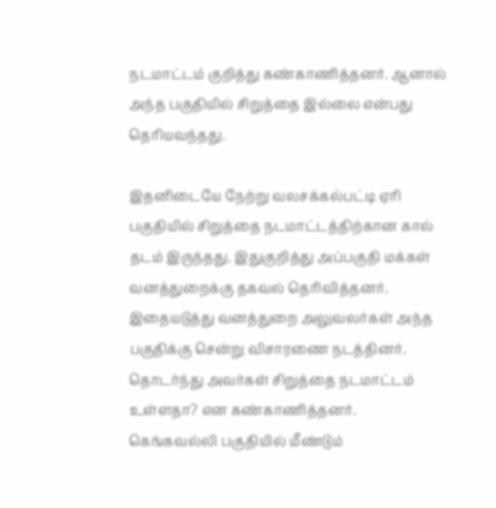நடமாட்டம் குறித்து கண்காணித்தனர். ஆனால் அந்த பகுதியில் சிறுத்தை இல்லை என்பது தெரியவந்தது.

இதனிடையே நேற்று வலசக்கல்பட்டி ஏரி பகுதியில் சிறுத்தை நடமாட்டத்திற்கான கால் தடம் இருந்தது. இதுகுறித்து அப்பகுதி மக்கள் வனத்துறைக்கு தகவல் தெரிவித்தனர். இதையடுத்து வனத்துறை அலுவலர்கள் அந்த பகுதிக்கு சென்று விசாரணை நடத்தினர். தொடர்ந்து அவர்கள் சிறுத்தை நடமாட்டம் உள்ளதா? என கண்காணித்தனர். கெங்கவல்லி பகுதியில் மீண்டும்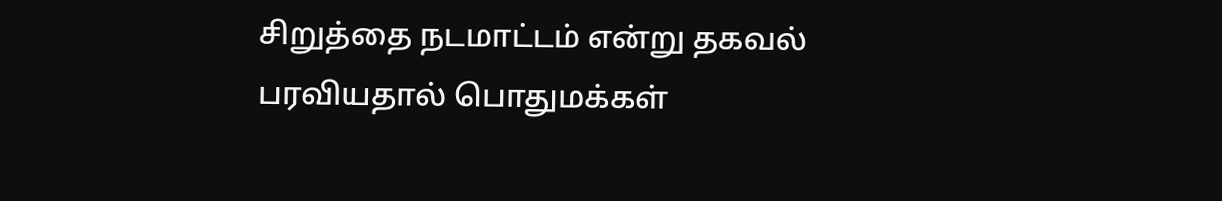சிறுத்தை நடமாட்டம் என்று தகவல் பரவியதால் பொதுமக்கள்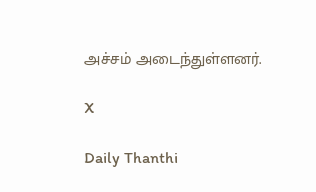அச்சம் அடைந்துள்ளனர்.

X

Daily Thanthi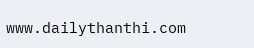www.dailythanthi.com